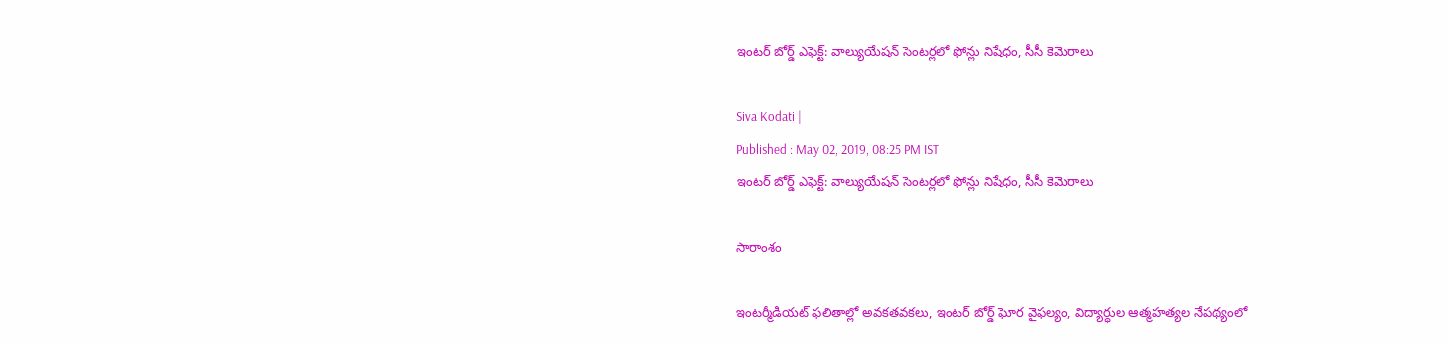ఇంటర్ బోర్డ్ ఎఫెక్ట్: వాల్యుయేషన్ సెంటర్లలో ఫోన్లు నిషేధం, సీసీ కెమెరాలు

Siva Kodati |
Published : May 02, 2019, 08:25 PM IST
ఇంటర్ బోర్డ్ ఎఫెక్ట్: వాల్యుయేషన్ సెంటర్లలో ఫోన్లు నిషేధం, సీసీ కెమెరాలు

సారాంశం

ఇంటర్మీడియట్ ఫలితాల్లో అవకతవకలు, ఇంటర్ బోర్డ్ ఘోర వైఫల్యం, విద్యార్ధుల ఆత్మహత్యల నేపథ్యంలో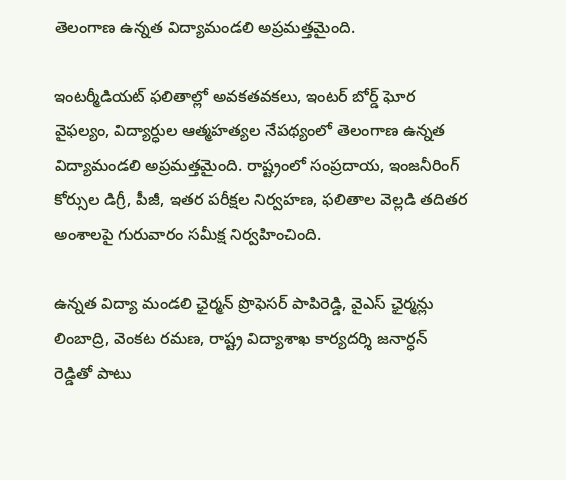తెలంగాణ ఉన్నత విద్యామండలి అప్రమత్తమైంది.

ఇంటర్మీడియట్ ఫలితాల్లో అవకతవకలు, ఇంటర్ బోర్డ్ ఘోర వైఫల్యం, విద్యార్ధుల ఆత్మహత్యల నేపథ్యంలో తెలంగాణ ఉన్నత విద్యామండలి అప్రమత్తమైంది. రాష్ట్రంలో సంప్రదాయ, ఇంజనీరింగ్ కోర్సుల డిగ్రీ, పీజీ, ఇతర పరీక్షల నిర్వహణ, ఫలితాల వెల్లడి తదితర అంశాలపై గురువారం సమీక్ష నిర్వహించింది.

ఉన్నత విద్యా మండలి ఛైర్మన్ ప్రొఫెసర్ పాపిరెడ్డి, వైఎస్ ఛైర్మన్లు లింబాద్రి, వెంకట రమణ, రాష్ట్ర విద్యాశాఖ కార్యదర్శి జనార్ధన్ రెడ్డితో పాటు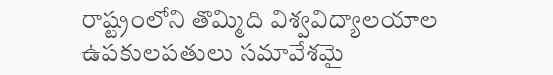రాష్ట్రంలోని తొమ్మిది విశ్వవిద్యాలయాల ఉపకులపతులు సమావేశమై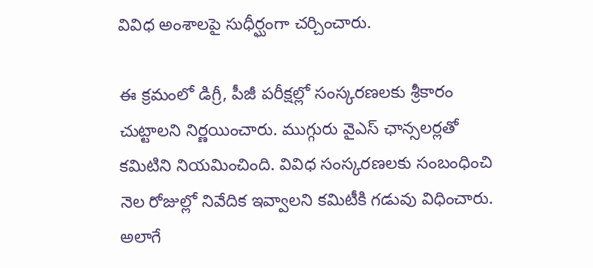వివిధ అంశాలపై సుధీర్ఘంగా చర్చించారు.

ఈ క్రమంలో డిగ్రీ, పీజీ పరీక్షల్లో సంస్కరణలకు శ్రీకారం చుట్టాలని నిర్ణయించారు. ముగ్గురు వైఎస్ ఛాన్సలర్లతో కమిటిని నియమించింది. వివిధ సంస్కరణలకు సంబంధించి నెల రోజుల్లో నివేదిక ఇవ్వాలని కమిటీకి గడువు విధించారు. అలాగే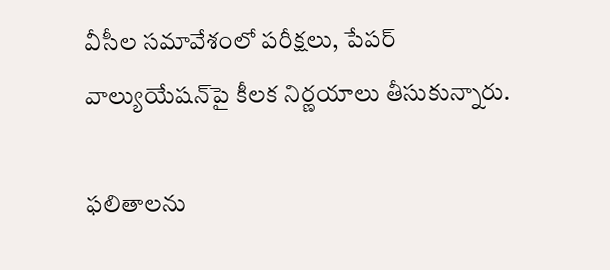వీసీల సమావేశంలో పరీక్షలు, పేపర్ వాల్యుయేషన్‌పై కీలక నిర్ణయాలు తీసుకున్నారు.

ఫలితాలను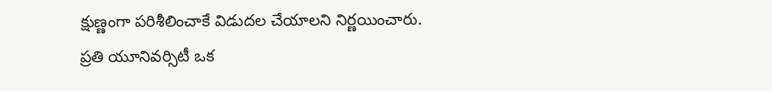క్షుణ్ణంగా పరిశీలించాకే విడుదల చేయాలని నిర్ణయించారు. ప్రతి యూనివర్సిటీ ఒక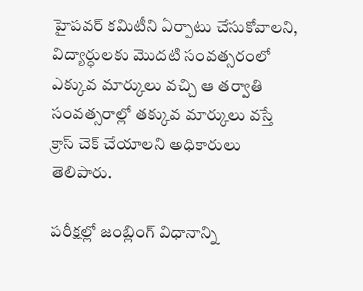హైపవర్ కమిటీని ఏర్పాటు చేసుకోవాలని, విద్యార్ధులకు మొదటి సంవత్సరంలో ఎక్కువ మార్కులు వచ్చి ఆ తర్వాతి సంవత్సరాల్లో తక్కువ మార్కులు వస్తే క్రాస్ చెక్ చేయాలని అధికారులు తెలిపారు.

పరీక్షల్లో జంబ్లింగ్ విధానాన్ని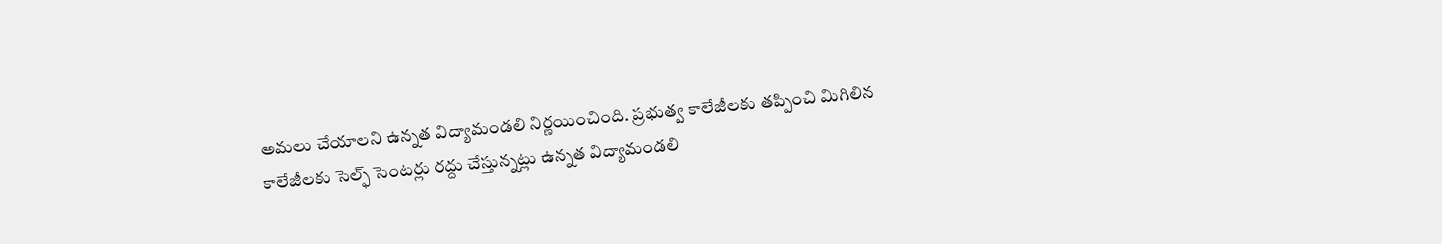అమలు చేయాలని ఉన్నత విద్యామండలి నిర్ణయించింది. ప్రభుత్వ కాలేజీలకు తప్పించి మిగిలిన కాలేజీలకు సెల్ఫ్ సెంటర్లు రద్దు చేస్తున్నట్లు ఉన్నత విద్యామండలి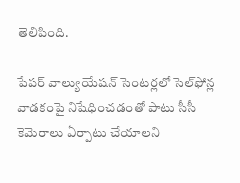తెలిపింది.

పేపర్ వాల్యుయేషన్ సెంటర్లలో సెల్‌ఫోన్ల వాడకంపై నిషేధించడంతో పాటు సీసీ కెమెరాలు ఏర్పాటు చేయాలని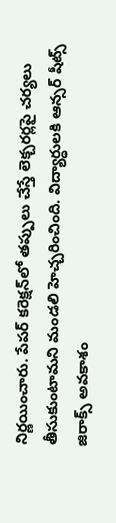నిర్ణయించారు. పేపర్ కరెక్షన్‌లో తప్పులు చేస్తే లెక్చరర్లపై చర్యలు తీసుకుంటామని మండలి హెచ్చరించింది. విద్యార్ధులకి ఆన్సర్ షీట్స్ జిరాక్స్ అవకాశం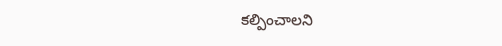కల్పించాలని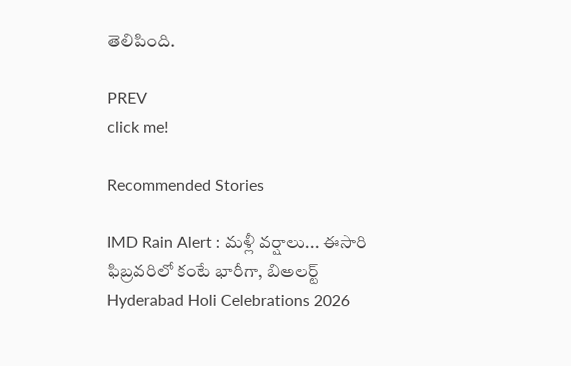తెలిపింది.

PREV
click me!

Recommended Stories

IMD Rain Alert : మళ్లీ వర్షాలు... ఈసారి ఫిబ్రవరిలో కంటే భారీగా, బిఅలర్ట్
Hyderabad Holi Celebrations 2026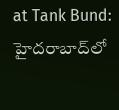at Tank Bund: హైదరాబాద్‌లో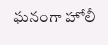ఘనంగా హోలీ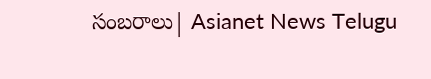సంబరాలు| Asianet News Telugu